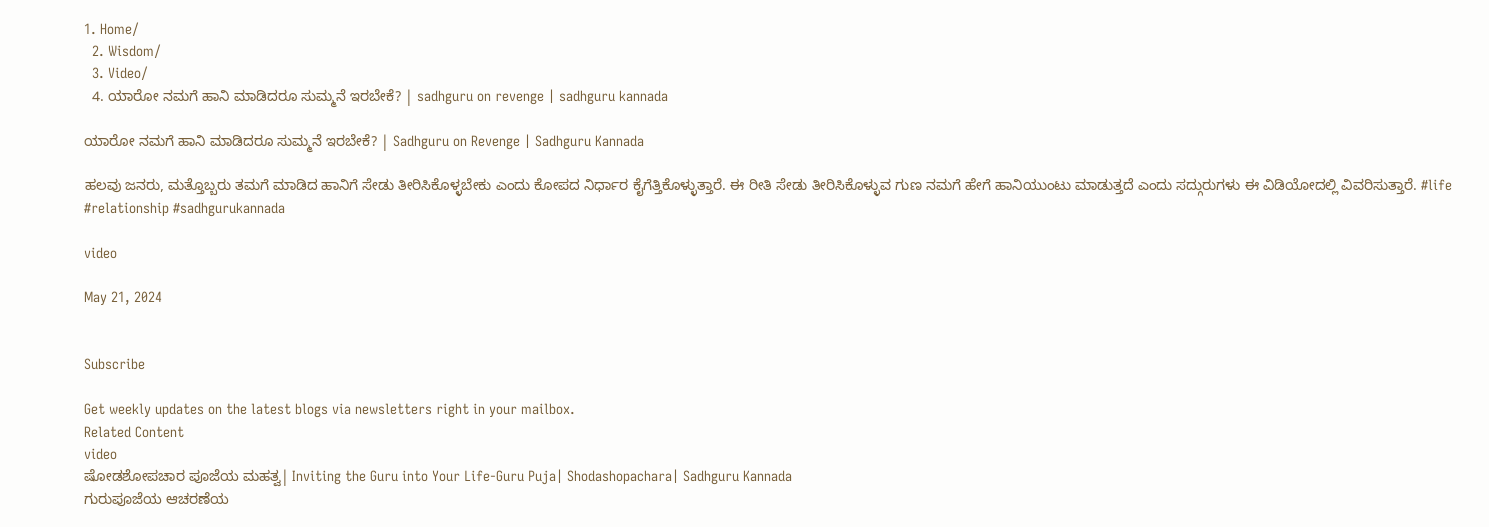1. Home/
  2. Wisdom/
  3. Video/
  4. ಯಾರೋ ನಮಗೆ ಹಾನಿ ಮಾಡಿದರೂ ಸುಮ್ಮನೆ ಇರಬೇಕೆ? | sadhguru on revenge | sadhguru kannada

ಯಾರೋ ನಮಗೆ ಹಾನಿ ಮಾಡಿದರೂ ಸುಮ್ಮನೆ ಇರಬೇಕೆ? | Sadhguru on Revenge | Sadhguru Kannada

ಹಲವು ಜನರು, ಮತ್ತೊಬ್ಬರು ತಮಗೆ ಮಾಡಿದ ಹಾನಿಗೆ ಸೇಡು ತೀರಿಸಿಕೊಳ್ಳಬೇಕು ಎಂದು ಕೋಪದ ನಿರ್ಧಾರ ಕೈಗೆತ್ತಿಕೊಳ್ಳುತ್ತಾರೆ. ಈ ರೀತಿ ಸೇಡು ತೀರಿಸಿಕೊಳ್ಳುವ ಗುಣ ನಮಗೆ ಹೇಗೆ ಹಾನಿಯುಂಟು ಮಾಡುತ್ತದೆ ಎಂದು ಸದ್ಗುರುಗಳು ಈ ವಿಡಿಯೋದಲ್ಲಿ ವಿವರಿಸುತ್ತಾರೆ. #life #relationship #sadhgurukannada

video

May 21, 2024


Subscribe

Get weekly updates on the latest blogs via newsletters right in your mailbox.
Related Content
video
ಷೋಡಶೋಪಚಾರ ಪೂಜೆಯ ಮಹತ್ವ| Inviting the Guru into Your Life-Guru Puja| Shodashopachara| Sadhguru Kannada
ಗುರುಪೂಜೆಯ ಆಚರಣೆಯ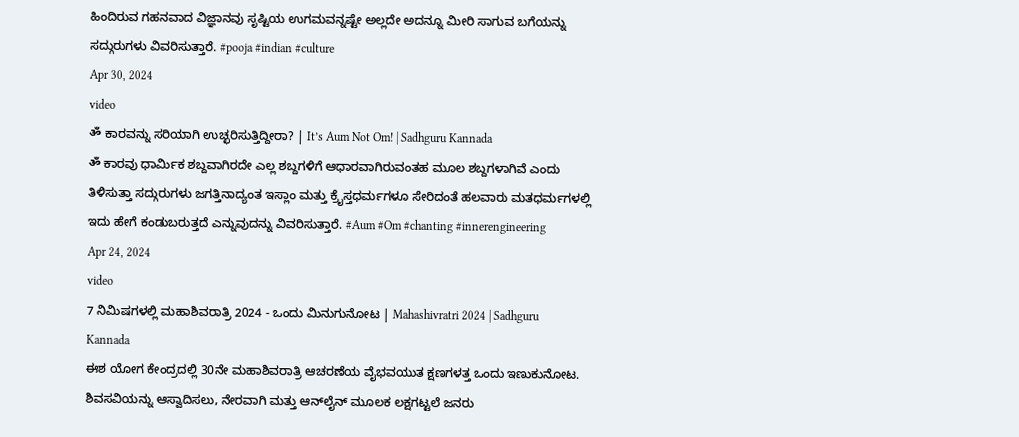ಹಿಂದಿರುವ ಗಹನವಾದ ವಿಜ್ಞಾನವು ಸೃಷ್ಟಿಯ ಉಗಮವನ್ನಷ್ಟೇ ಅಲ್ಲದೇ ಅದನ್ನೂ ಮೀರಿ ಸಾಗುವ ಬಗೆಯನ್ನು ಸದ್ಗುರುಗಳು ವಿವರಿಸುತ್ತಾರೆ. #pooja #indian #culture
Apr 30, 2024
video
ॐ ಕಾರವನ್ನು ಸರಿಯಾಗಿ ಉಚ್ಛರಿಸುತ್ತಿದ್ದೀರಾ? | It’s Aum Not Om! | Sadhguru Kannada
ॐ ಕಾರವು ಧಾರ್ಮಿಕ ಶಬ್ದವಾಗಿರದೇ ಎಲ್ಲ ಶಬ್ದಗಳಿಗೆ ಆಧಾರವಾಗಿರುವಂತಹ ಮೂಲ ಶಬ್ದಗಳಾಗಿವೆ ಎಂದು ತಿಳಿಸುತ್ತಾ ಸದ್ಗುರುಗಳು ಜಗತ್ತಿನಾದ್ಯಂತ ಇಸ್ಲಾಂ ಮತ್ತು ಕ್ರೈಸ್ತಧರ್ಮಗಳೂ ಸೇರಿದಂತೆ ಹಲವಾರು ಮತಧರ್ಮಗಳಲ್ಲಿ ಇದು ಹೇಗೆ ಕಂಡುಬರುತ್ತದೆ ಎನ್ನುವುದನ್ನು ವಿವರಿಸುತ್ತಾರೆ. #Aum #Om #chanting #innerengineering
Apr 24, 2024
video
7 ನಿಮಿಷಗಳಲ್ಲಿ ಮಹಾಶಿವರಾತ್ರಿ 2024 - ಒಂದು ಮಿನುಗುನೋಟ | Mahashivratri 2024 | Sadhguru Kannada
ಈಶ ಯೋಗ ಕೇಂದ್ರದಲ್ಲಿ 30ನೇ ಮಹಾಶಿವರಾತ್ರಿ ಆಚರಣೆಯ ವೈಭವಯುತ ಕ್ಷಣಗಳತ್ತ ಒಂದು ಇಣುಕುನೋಟ. ಶಿವಸವಿಯನ್ನು ಆಸ್ವಾದಿಸಲು, ನೇರವಾಗಿ ಮತ್ತು ಆನ್‌ಲೈನ್ ಮೂಲಕ ಲಕ್ಷಗಟ್ಟಲೆ ಜನರು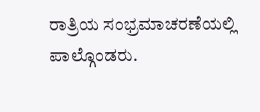ರಾತ್ರಿಯ ಸಂಭ್ರಮಾಚರಣೆಯಲ್ಲಿ ಪಾಲ್ಗೊಂಡರು.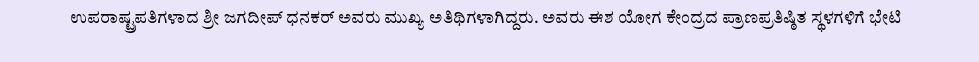ಉಪರಾಷ್ಟ್ರಪತಿಗಳಾದ ಶ್ರೀ ಜಗದೀಪ್ ಧನಕರ್ ಅವರು ಮುಖ್ಯ ಅತಿಥಿಗಳಾಗಿದ್ದರು. ಅವರು ಈಶ ಯೋಗ ಕೇಂದ್ರದ ಪ್ರಾಣಪ್ರತಿಷ್ಠಿತ ಸ್ಥಳಗಳಿಗೆ ಭೇಟಿ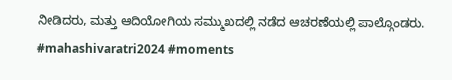ನೀಡಿದರು, ಮತ್ತು ಆದಿಯೋಗಿಯ ಸಮ್ಮುಖದಲ್ಲಿ ನಡೆದ ಆಚರಣೆಯಲ್ಲಿ ಪಾಲ್ಗೊಂಡರು. #mahashivaratri2024 #moments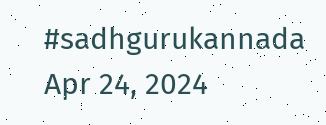#sadhgurukannada
Apr 24, 2024